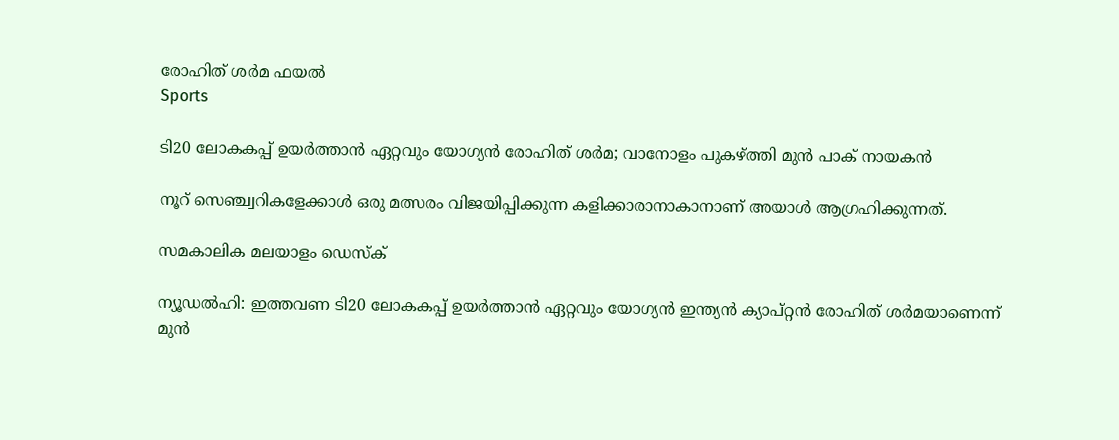രോഹിത് ശര്‍മ ഫയല്‍
Sports

ടി20 ലോകകപ്പ് ഉയര്‍ത്താന്‍ ഏറ്റവും യോഗ്യന്‍ രോഹിത് ശര്‍മ; വാനോളം പുകഴ്ത്തി മുന്‍ പാക് നായകന്‍

നൂറ് സെഞ്ച്വറികളേക്കാള്‍ ഒരു മത്സരം വിജയിപ്പിക്കുന്ന കളിക്കാരാനാകാനാണ് അയാള്‍ ആഗ്രഹിക്കുന്നത്.

സമകാലിക മലയാളം ഡെസ്ക്

ന്യൂഡല്‍ഹി: ഇത്തവണ ടി20 ലോകകപ്പ് ഉയര്‍ത്താന്‍ ഏറ്റവും യോഗ്യന്‍ ഇന്ത്യന്‍ ക്യാപ്റ്റന്‍ രോഹിത് ശര്‍മയാണെന്ന് മുന്‍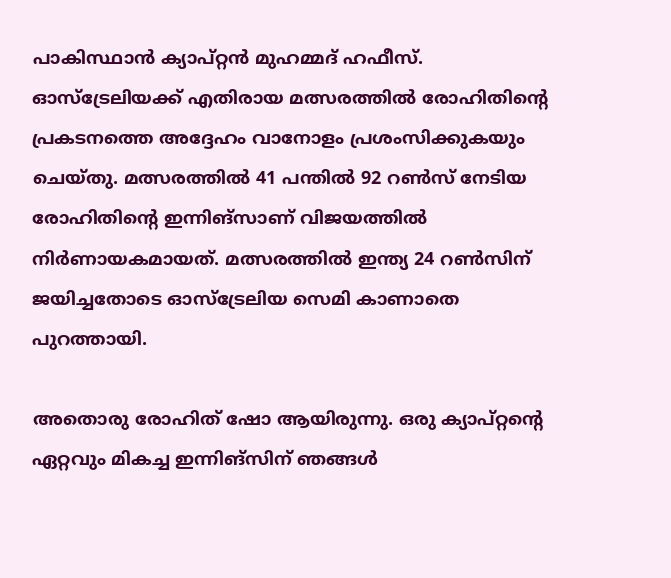പാകിസ്ഥാന്‍ ക്യാപ്റ്റന്‍ മുഹമ്മദ് ഹഫീസ്. ഓസ്‌ട്രേലിയക്ക് എതിരായ മത്സരത്തില്‍ രോഹിതിന്റെ പ്രകടനത്തെ അദ്ദേഹം വാനോളം പ്രശംസിക്കുകയും ചെയ്തു. മത്സരത്തില്‍ 41 പന്തില്‍ 92 റണ്‍സ് നേടിയ രോഹിതിന്റെ ഇന്നിങ്‌സാണ് വിജയത്തില്‍ നിര്‍ണായകമായത്. മത്സരത്തില്‍ ഇന്ത്യ 24 റണ്‍സിന് ജയിച്ചതോടെ ഓസ്‌ട്രേലിയ സെമി കാണാതെ പുറത്തായി.

അതൊരു രോഹിത് ഷോ ആയിരുന്നു. ഒരു ക്യാപ്റ്റന്റെ ഏറ്റവും മികച്ച ഇന്നിങ്‌സിന് ഞങ്ങള്‍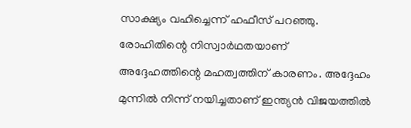സാക്ഷ്യം വഹിച്ചെന്ന് ഹഫീസ് പറഞ്ഞു. രോഹിതിന്റെ നിസ്വാര്‍ഥതയാണ് അദ്ദേഹത്തിന്റെ മഹത്വത്തിന് കാരണം. അദ്ദേഹം മുന്നില്‍ നിന്ന് നയിച്ചതാണ് ഇന്ത്യന്‍ വിജയത്തില്‍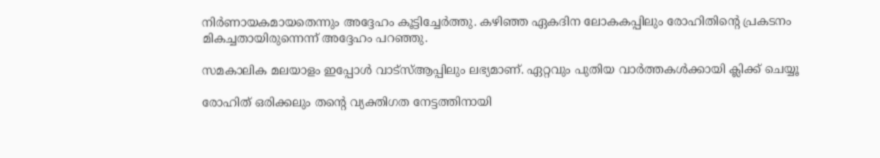നിര്‍ണായകമായതെന്നും അദ്ദേഹം കൂട്ടിച്ചേര്‍ത്തു. കഴിഞ്ഞ ഏകദിന ലോകകപ്പിലും രോഹിതിന്റെ പ്രകടനം മികച്ചതായിരുന്നെന്ന് അദ്ദേഹം പറഞ്ഞു.

സമകാലിക മലയാളം ഇപ്പോള്‍ വാട്‌സ്ആപ്പിലും ലഭ്യമാണ്. ഏറ്റവും പുതിയ വാര്‍ത്തകള്‍ക്കായി ക്ലിക്ക് ചെയ്യൂ

രോഹിത് ഒരിക്കലും തന്റെ വ്യക്തിഗത നേട്ടത്തിനായി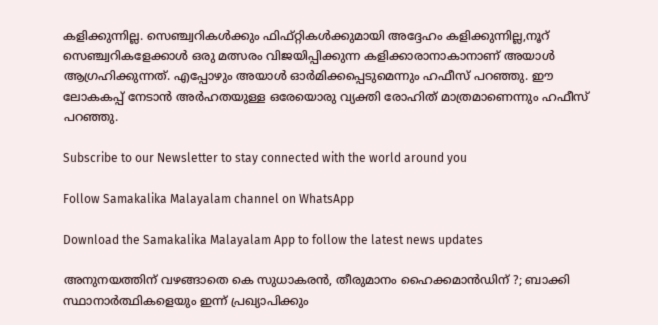കളിക്കുന്നില്ല. സെഞ്ച്വറികള്‍ക്കും ഫിഫ്റ്റികള്‍ക്കുമായി അദ്ദേഹം കളിക്കുന്നില്ല,നൂറ് സെഞ്ച്വറികളേക്കാള്‍ ഒരു മത്സരം വിജയിപ്പിക്കുന്ന കളിക്കാരാനാകാനാണ് അയാള്‍ ആഗ്രഹിക്കുന്നത്. എപ്പോഴും അയാള്‍ ഓര്‍മിക്കപ്പെടുമെന്നും ഹഫീസ് പറഞ്ഞു. ഈ ലോകകപ്പ് നേടാന്‍ അര്‍ഹതയുള്ള ഒരേയൊരു വ്യക്തി രോഹിത് മാത്രമാണെന്നും ഹഫീസ് പറഞ്ഞു.

Subscribe to our Newsletter to stay connected with the world around you

Follow Samakalika Malayalam channel on WhatsApp

Download the Samakalika Malayalam App to follow the latest news updates

അനുനയത്തിന് വഴങ്ങാതെ കെ സുധാകരന്‍, തീരുമാനം ഹൈക്കമാന്‍ഡിന് ?; ബാക്കി സ്ഥാനാര്‍ത്ഥികളെയും ഇന്ന് പ്രഖ്യാപിക്കും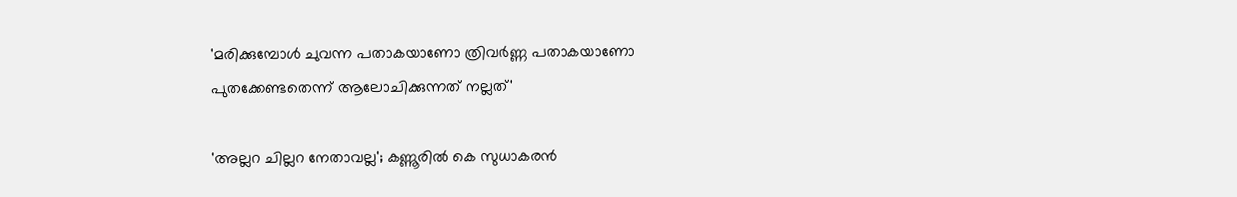'മരിക്കുമ്പോൾ ചുവന്ന പതാകയാണോ ത്രിവർണ്ണ പതാകയാണോ പുതക്കേണ്ടതെന്ന് ആലോചിക്കുന്നത് നല്ലത്'

'അല്ലറ ചില്ലറ നേതാവല്ല'; കണ്ണൂരിൽ കെ സുധാകരൻ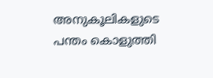അനുകൂലികളുടെ പന്തം കൊളുത്തി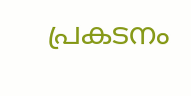പ്രകടനം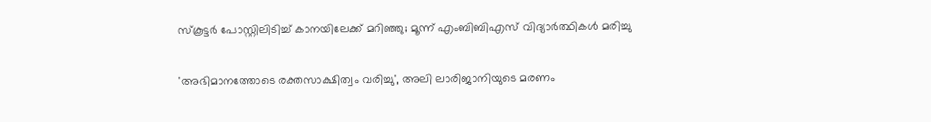സ്‌കൂട്ടര്‍ പോസ്റ്റിലിടിച്ച് കാനയിലേക്ക് മറിഞ്ഞു; മൂന്ന് എംബിബിഎസ് വിദ്യാര്‍ത്ഥികള്‍ മരിച്ചു

'അഭിമാനത്തോടെ രക്തസാക്ഷിത്വം വരിച്ചു', അലി ലാരിജാനിയുടെ മരണം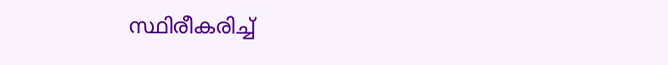സ്ഥിരീകരിച്ച്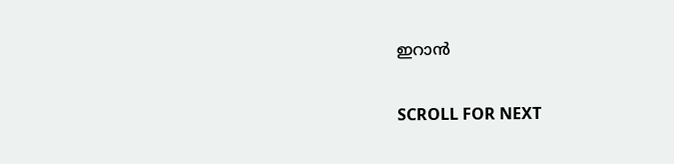ഇറാൻ

SCROLL FOR NEXT